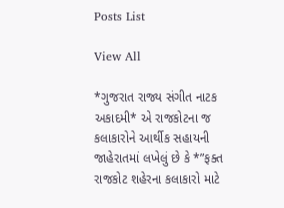Posts List

View All

*ગુજરાત રાજ્ય સંગીત નાટક અકાદમી* એ રાજકોટના જ કલાકારોને આર્થીક સહાયની જાહેરાતમાં લખેલું છે કે *”ફક્ત રાજકોટ શહેરના કલાકારો માટે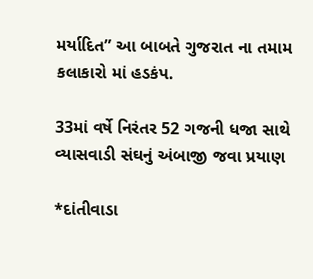મર્યાદિત” આ બાબતે ગુજરાત ના તમામ કલાકારો માં હડકંપ.

33માં વર્ષે નિરંતર 52 ગજની ધજા સાથે વ્યાસવાડી સંઘનું અંબાજી જવા પ્રયાણ

*દાંતીવાડા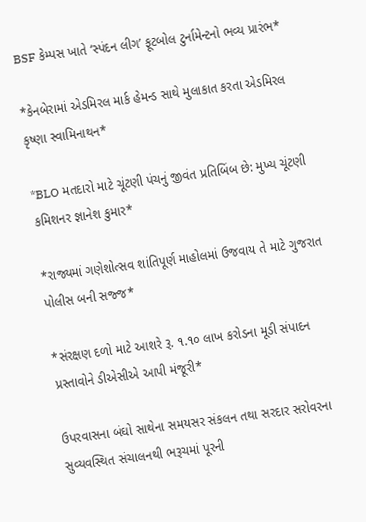BSF કેમ્પસ ખાતે ‘સ્પંદન લીગ’ ફૂટબોલ ટુર્નામેન્ટનો ભવ્ય પ્રારંભ*

*કેનબેરામાં એડમિરલ માર્ક હેમન્ડ સાથે મુલાકાત કરતા એડમિરલ કૃષ્ણા સ્વામિનાથન*

*BLO મતદારો માટે ચૂંટણી પંચનું જીવંત પ્રતિબિંબ છે: મુખ્ય ચૂંટણી કમિશનર જ્ઞાનેશ કુમાર*

*રાજ્યમાં ગણેશોત્સવ શાંતિપૂર્ણ માહોલમાં ઉજવાય તે માટે ગુજરાત પોલીસ બની સજ્જ*

*સંરક્ષણ દળો માટે આશરે રૂ. ૧.૧૦ લાખ કરોડના મૂડી સંપાદન પ્રસ્તાવોને ડીએસીએ આપી મંજૂરી*

ઉપરવાસના બંઘો સાથેના સમયસર સંકલન તથા સરદાર સરોવરના સુવ્યવસ્થિત સંચાલનથી ભરૂચમાં પૂરની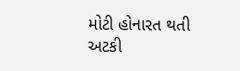મોટી હોનારત થતી અટકી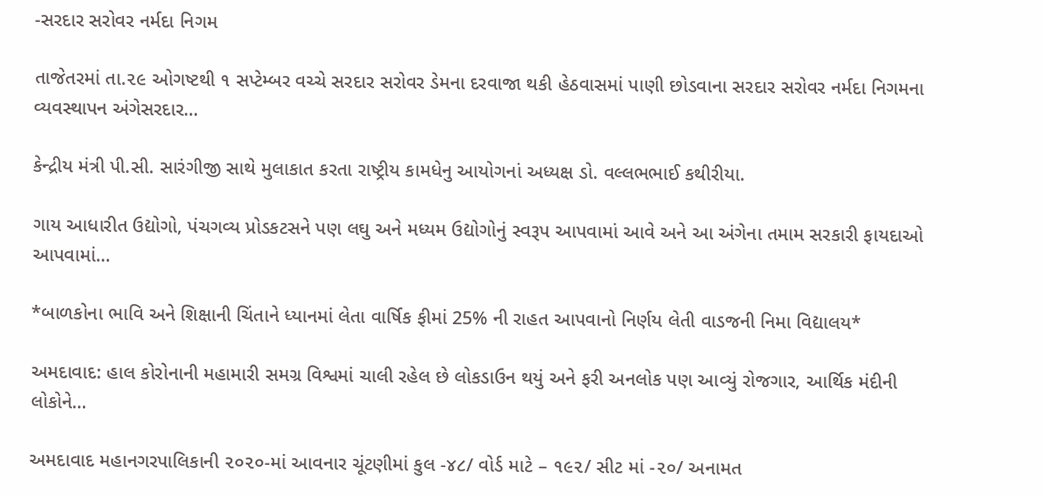-સરદાર સરોવર નર્મદા નિગમ

તાજેતરમાં તા.૨૯ ઓગષ્ટથી ૧ સપ્ટેમ્બર વચ્ચે સરદાર સરોવર ડેમના દરવાજા થકી હેઠવાસમાં પાણી છોડવાના સરદાર સરોવર નર્મદા નિગમના વ્યવસ્થાપન અંગેસરદાર…

કેન્દ્રીય મંત્રી પી.સી. સારંગીજી સાથે મુલાકાત કરતા રાષ્ટ્રીય કામધેનુ આયોગનાં અધ્યક્ષ ડો. વલ્લભભાઈ કથીરીયા.

ગાય આધારીત ઉદ્યોગો, પંચગવ્ય પ્રોડકટસને પણ લઘુ અને મધ્યમ ઉદ્યોગોનું સ્વરૂપ આપવામાં આવે અને આ અંગેના તમામ સરકારી ફાયદાઓ આપવામાં…

*બાળકોના ભાવિ અને શિક્ષાની ચિંતાને ધ્યાનમાં લેતા વાર્ષિક ફીમાં 25% ની રાહત આપવાનો નિર્ણય લેતી વાડજની નિમા વિદ્યાલય*

અમદાવાદ: હાલ કોરોનાની મહામારી સમગ્ર વિશ્વમાં ચાલી રહેલ છે લોકડાઉન થયું અને ફરી અનલોક પણ આવ્યું રોજગાર, આર્થિક મંદીની લોકોને…

અમદાવાદ મહાનગરપાલિકાની ૨૦૨૦-માં આવનાર ચૂંટણીમાં કુલ -૪૮/ વોર્ડ માટે – ૧૯૨/ સીટ માં -૨૦/ અનામત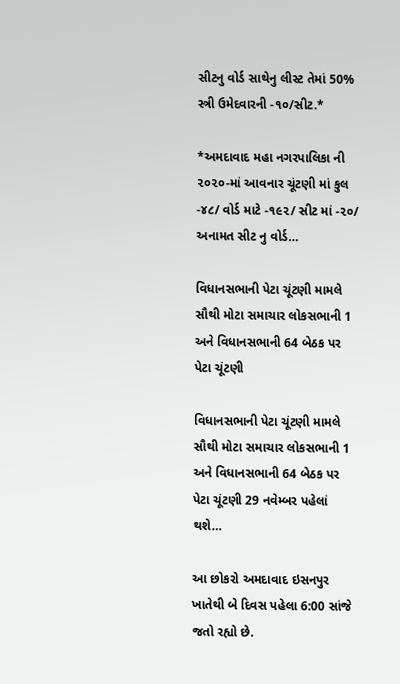સીટનુ વોર્ડ સાથેનુ લીસ્ટ તેમાં 50% સ્ત્રી ઉમેદવારની -૧૦/સીટ.*

*અમદાવાદ મહા નગરપાલિકા ની ૨૦૨૦-માં આવનાર ચૂંટણી માં કુલ -૪૮/ વોર્ડ માટે -૧૯૨/ સીટ માં -૨૦/ અનામત સીટ નુ વોર્ડ…

વિધાનસભાની પેટા ચૂંટણી મામલે સૌથી મોટા સમાચાર લોકસભાની 1 અને વિધાનસભાની 64 બેઠક પર પેટા ચૂંટણી

વિધાનસભાની પેટા ચૂંટણી મામલે સૌથી મોટા સમાચાર લોકસભાની 1 અને વિધાનસભાની 64 બેઠક પર પેટા ચૂંટણી 29 નવેમ્બર પહેલાં થશે…

આ છોકરો અમદાવાદ ઇસનપુર ખાતેથી બે દિવસ પહેલા 6:00 સાંજે જતો રહ્યો છે.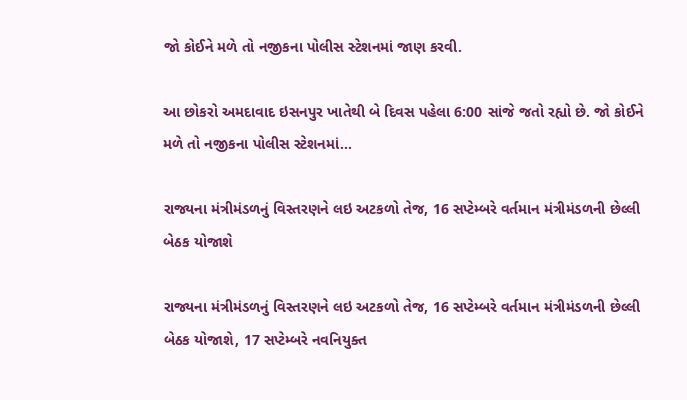જો કોઈને મળે તો નજીકના પોલીસ સ્ટેશનમાં જાણ કરવી.

આ છોકરો અમદાવાદ ઇસનપુર ખાતેથી બે દિવસ પહેલા 6:00 સાંજે જતો રહ્યો છે. જો કોઈને મળે તો નજીકના પોલીસ સ્ટેશનમાં…

રાજ્યના મંત્રીમંડળનું વિસ્તરણને લઇ અટકળો તેજ, 16 સપ્ટેમ્બરે વર્તમાન મંત્રીમંડળની છેલ્લી બેઠક યોજાશે

રાજ્યના મંત્રીમંડળનું વિસ્તરણને લઇ અટકળો તેજ, 16 સપ્ટેમ્બરે વર્તમાન મંત્રીમંડળની છેલ્લી બેઠક યોજાશે, 17 સપ્ટેમ્બરે નવનિયુક્ત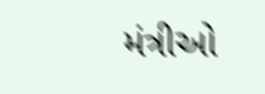મંત્રીઓ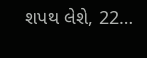શપથ લેશે, 22…